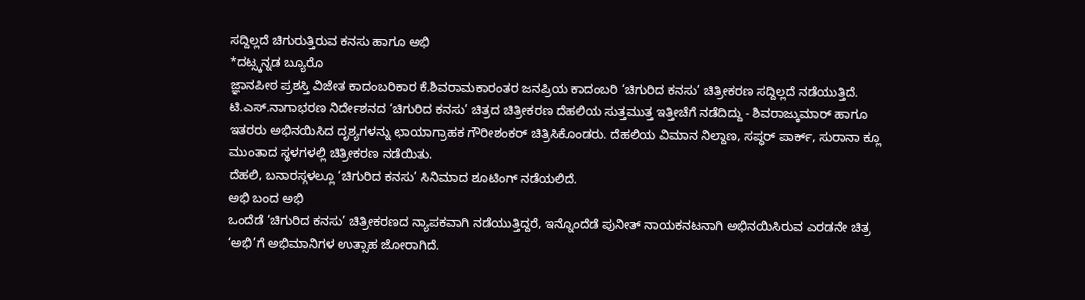ಸದ್ದಿಲ್ಲದೆ ಚಿಗುರುತ್ತಿರುವ ಕನಸು ಹಾಗೂ ಅಭಿ
*ದಟ್ಸ್ಕನ್ನಡ ಬ್ಯೂರೊ
ಜ್ಞಾನಪೀಠ ಪ್ರಶಸ್ತಿ ವಿಜೇತ ಕಾದಂಬರಿಕಾರ ಕೆ.ಶಿವರಾಮಕಾರಂತರ ಜನಪ್ರಿಯ ಕಾದಂಬರಿ ‘ಚಿಗುರಿದ ಕನಸು’ ಚಿತ್ರೀಕರಣ ಸದ್ದಿಲ್ಲದೆ ನಡೆಯುತ್ತಿದೆ.
ಟಿ.ಎಸ್.ನಾಗಾಭರಣ ನಿರ್ದೇಶನದ ‘ಚಿಗುರಿದ ಕನಸು’ ಚಿತ್ರದ ಚಿತ್ರೀಕರಣ ದೆಹಲಿಯ ಸುತ್ತಮುತ್ತ ಇತ್ತೀಚೆಗೆ ನಡೆದಿದ್ದು - ಶಿವರಾಜ್ಕುಮಾರ್ ಹಾಗೂ ಇತರರು ಅಭಿನಯಿಸಿದ ದೃಶ್ಯಗಳನ್ನು ಛಾಯಾಗ್ರಾಹಕ ಗೌರೀಶಂಕರ್ ಚಿತ್ರಿಸಿಕೊಂಡರು. ದೆಹಲಿಯ ವಿಮಾನ ನಿಲ್ದಾಣ, ಸಪ್ಧರ್ ಪಾರ್ಕ್, ಸುರಾನಾ ಕ್ಲೂ ಮುಂತಾದ ಸ್ಥಳಗಳಲ್ಲಿ ಚಿತ್ರೀಕರಣ ನಡೆಯಿತು.
ದೆಹಲಿ, ಬನಾರಸ್ಗಳಲ್ಲೂ ‘ಚಿಗುರಿದ ಕನಸು’ ಸಿನಿಮಾದ ಶೂಟಿಂಗ್ ನಡೆಯಲಿದೆ.
ಅಭಿ ಬಂದ ಅಭಿ
ಒಂದೆಡೆ ‘ಚಿಗುರಿದ ಕನಸು’ ಚಿತ್ರೀಕರಣದ ನ್ಯಾಪಕವಾಗಿ ನಡೆಯುತ್ತಿದ್ದರೆ, ಇನ್ನೊಂದೆಡೆ ಪುನೀತ್ ನಾಯಕನಟನಾಗಿ ಅಭಿನಯಿಸಿರುವ ಎರಡನೇ ಚಿತ್ರ ‘ಅಭಿ’ಗೆ ಅಭಿಮಾನಿಗಳ ಉತ್ಸಾಹ ಜೋರಾಗಿದೆ.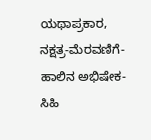ಯಥಾಪ್ರಕಾರ, ನಕ್ಷತ್ರ-ಮೆರವಣಿಗೆ-ಹಾಲಿನ ಅಭಿಷೇಕ-ಸಿಹಿ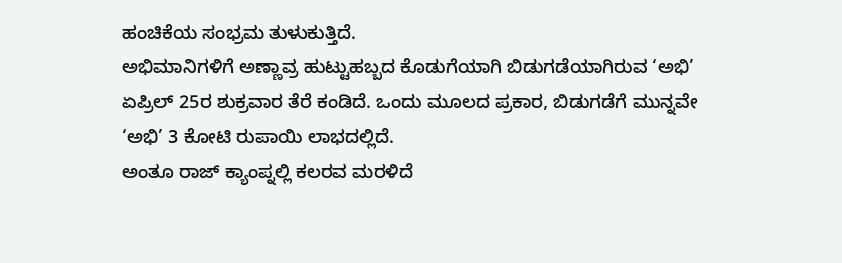ಹಂಚಿಕೆಯ ಸಂಭ್ರಮ ತುಳುಕುತ್ತಿದೆ.
ಅಭಿಮಾನಿಗಳಿಗೆ ಅಣ್ಣಾವ್ರ ಹುಟ್ಟುಹಬ್ಬದ ಕೊಡುಗೆಯಾಗಿ ಬಿಡುಗಡೆಯಾಗಿರುವ ‘ಅಭಿ’ ಏಪ್ರಿಲ್ 25ರ ಶುಕ್ರವಾರ ತೆರೆ ಕಂಡಿದೆ. ಒಂದು ಮೂಲದ ಪ್ರಕಾರ, ಬಿಡುಗಡೆಗೆ ಮುನ್ನವೇ ‘ಅಭಿ’ 3 ಕೋಟಿ ರುಪಾಯಿ ಲಾಭದಲ್ಲಿದೆ.
ಅಂತೂ ರಾಜ್ ಕ್ಯಾಂಪ್ನಲ್ಲಿ ಕಲರವ ಮರಳಿದೆ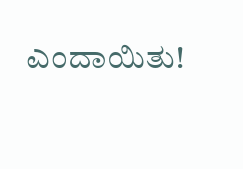ಎಂದಾಯಿತು!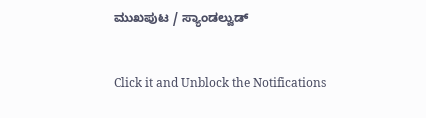ಮುಖಪುಟ / ಸ್ಯಾಂಡಲ್ವುಡ್


Click it and Unblock the Notifications